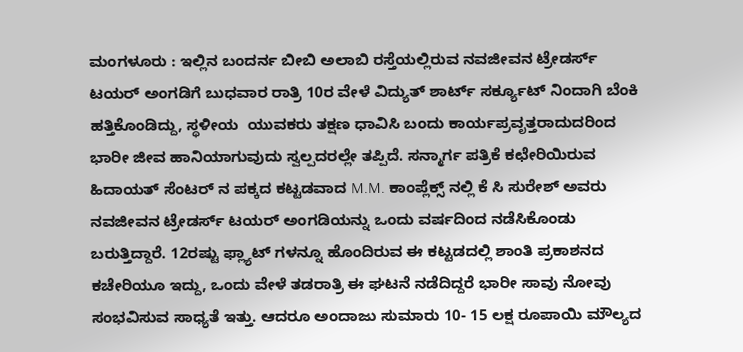ಮಂಗಳೂರು : ಇಲ್ಲಿನ ಬಂದರ್ನ ಬೀಬಿ ಅಲಾಬಿ ರಸ್ತೆಯಲ್ಲಿರುವ ನವಜೀವನ ಟ್ರೇಡರ್ಸ್ ಟಯರ್ ಅಂಗಡಿಗೆ ಬುಧವಾರ ರಾತ್ರಿ 10ರ ವೇಳೆ ವಿದ್ಯುತ್ ಶಾರ್ಟ್ ಸರ್ಕ್ಯೂಟ್ ನಿಂದಾಗಿ ಬೆಂಕಿ ಹತ್ತಿಕೊಂಡಿದ್ದು, ಸ್ಥಳೀಯ  ಯುವಕರು ತಕ್ಷಣ ಧಾವಿಸಿ ಬಂದು ಕಾರ್ಯಪ್ರವೃತ್ತರಾದುದರಿಂದ ಭಾರೀ ಜೀವ ಹಾನಿಯಾಗುವುದು ಸ್ವಲ್ಪದರಲ್ಲೇ ತಪ್ಪಿದೆ. ಸನ್ಮಾರ್ಗ ಪತ್ರಿಕೆ ಕಛೇರಿಯಿರುವ ಹಿದಾಯತ್ ಸೆಂಟರ್ ನ ಪಕ್ಕದ ಕಟ್ಟಡವಾದ M.M. ಕಾಂಪ್ಲೆಕ್ಸ್ ನಲ್ಲಿ ಕೆ ಸಿ ಸುರೇಶ್ ಅವರು ನವಜೀವನ ಟ್ರೇಡರ್ಸ್ ಟಯರ್ ಅಂಗಡಿಯನ್ನು ಒಂದು ವರ್ಷದಿಂದ ನಡೆಸಿಕೊಂಡು ಬರುತ್ತಿದ್ದಾರೆ. 12ರಷ್ಟು ಫ್ಲ್ಯಾಟ್ ಗಳನ್ನೂ ಹೊಂದಿರುವ ಈ ಕಟ್ಟಡದಲ್ಲಿ ಶಾಂತಿ ಪ್ರಕಾಶನದ ಕಚೇರಿಯೂ ಇದ್ದು, ಒಂದು ವೇಳೆ ತಡರಾತ್ರಿ ಈ ಘಟನೆ ನಡೆದಿದ್ದರೆ ಭಾರೀ ಸಾವು ನೋವು ಸಂಭವಿಸುವ ಸಾಧ್ಯತೆ ಇತ್ತು. ಆದರೂ ಅಂದಾಜು ಸುಮಾರು 10- 15 ಲಕ್ಷ ರೂಪಾಯಿ ಮೌಲ್ಯದ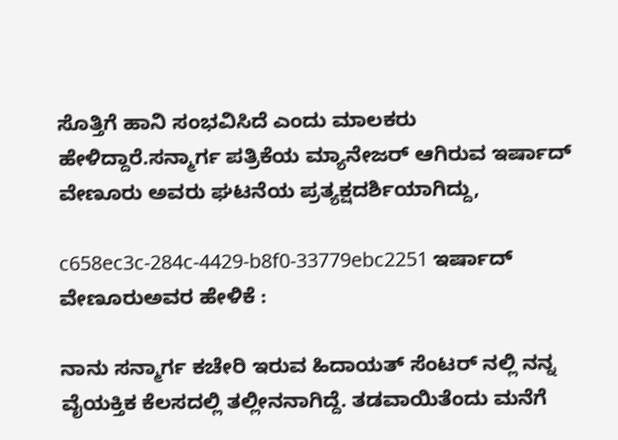ಸೊತ್ತಿಗೆ ಹಾನಿ ಸಂಭವಿಸಿದೆ ಎಂದು ಮಾಲಕರು ಹೇಳಿದ್ದಾರೆ.ಸನ್ಮಾರ್ಗ ಪತ್ರಿಕೆಯ ಮ್ಯಾನೇಜರ್ ಆಗಿರುವ ಇರ್ಷಾದ್ ವೇಣೂರು ಅವರು ಘಟನೆಯ ಪ್ರತ್ಯಕ್ಷದರ್ಶಿಯಾಗಿದ್ದು,

c658ec3c-284c-4429-b8f0-33779ebc2251 ಇರ್ಷಾದ್ ವೇಣೂರುಅವರ ಹೇಳಿಕೆ :

ನಾನು ಸನ್ಮಾರ್ಗ ಕಚೇರಿ ಇರುವ ಹಿದಾಯತ್ ಸೆಂಟರ್ ನಲ್ಲಿ ನನ್ನ ವೈಯಕ್ತಿಕ ಕೆಲಸದಲ್ಲಿ ತಲ್ಲೀನನಾಗಿದ್ದೆ. ತಡವಾಯಿತೆಂದು ಮನೆಗೆ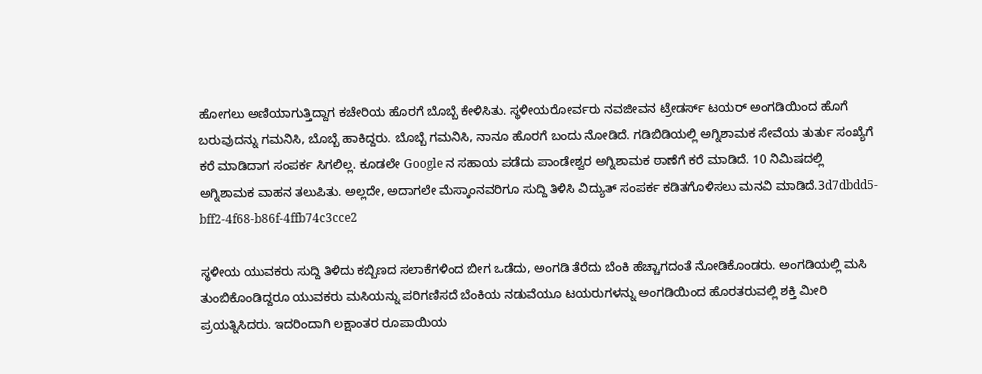ಹೋಗಲು ಅಣಿಯಾಗುತ್ತಿದ್ದಾಗ ಕಚೇರಿಯ ಹೊರಗೆ ಬೊಬ್ಬೆ ಕೇಳಿಸಿತು. ಸ್ಥಳೀಯರೋರ್ವರು ನವಜೀವನ ಟ್ರೇಡರ್ಸ್ ಟಯರ್ ಅಂಗಡಿಯಿಂದ ಹೊಗೆ ಬರುವುದನ್ನು ಗಮನಿಸಿ, ಬೊಬ್ಬೆ ಹಾಕಿದ್ದರು. ಬೊಬ್ಬೆ ಗಮನಿಸಿ, ನಾನೂ ಹೊರಗೆ ಬಂದು ನೋಡಿದೆ. ಗಡಿಬಿಡಿಯಲ್ಲಿ ಅಗ್ನಿಶಾಮಕ ಸೇವೆಯ ತುರ್ತು ಸಂಖ್ಯೆಗೆ ಕರೆ ಮಾಡಿದಾಗ ಸಂಪರ್ಕ ಸಿಗಲಿಲ್ಲ. ಕೂಡಲೇ Google ನ ಸಹಾಯ ಪಡೆದು ಪಾಂಡೇಶ್ವರ ಅಗ್ನಿಶಾಮಕ ಠಾಣೆಗೆ ಕರೆ ಮಾಡಿದೆ. 10 ನಿಮಿಷದಲ್ಲಿ ಅಗ್ನಿಶಾಮಕ ವಾಹನ ತಲುಪಿತು. ಅಲ್ಲದೇ, ಅದಾಗಲೇ ಮೆಸ್ಕಾಂನವರಿಗೂ ಸುದ್ದಿ ತಿಳಿಸಿ ವಿದ್ಯುತ್ ಸಂಪರ್ಕ ಕಡಿತಗೊಳಿಸಲು ಮನವಿ ಮಾಡಿದೆ.3d7dbdd5-bff2-4f68-b86f-4ffb74c3cce2

ಸ್ಥಳೀಯ ಯುವಕರು ಸುದ್ದಿ ತಿಳಿದು ಕಬ್ಬಿಣದ ಸಲಾಕೆಗಳಿಂದ ಬೀಗ ಒಡೆದು, ಅಂಗಡಿ ತೆರೆದು ಬೆಂಕಿ ಹೆಚ್ಚಾಗದಂತೆ ನೋಡಿಕೊಂಡರು. ಅಂಗಡಿಯಲ್ಲಿ ಮಸಿ ತುಂಬಿಕೊಂಡಿದ್ದರೂ ಯುವಕರು ಮಸಿಯನ್ನು ಪರಿಗಣಿಸದೆ ಬೆಂಕಿಯ ನಡುವೆಯೂ ಟಯರುಗಳನ್ನು ಅಂಗಡಿಯಿಂದ ಹೊರತರುವಲ್ಲಿ ಶಕ್ತಿ ಮೀರಿ ಪ್ರಯತ್ನಿಸಿದರು. ಇದರಿಂದಾಗಿ ಲಕ್ಷಾಂತರ ರೂಪಾಯಿಯ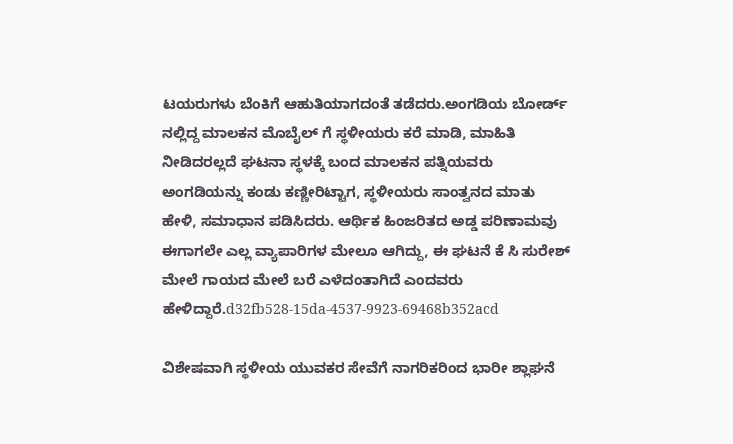ಟಯರುಗಳು ಬೆಂಕಿಗೆ ಆಹುತಿಯಾಗದಂತೆ ತಡೆದರು.ಅಂಗಡಿಯ ಬೋರ್ಡ್ ನಲ್ಲಿದ್ದ ಮಾಲಕನ ಮೊಬೈಲ್ ಗೆ ಸ್ಥಳೀಯರು ಕರೆ ಮಾಡಿ, ಮಾಹಿತಿ ನೀಡಿದರಲ್ಲದೆ ಘಟನಾ ಸ್ಥಳಕ್ಕೆ ಬಂದ ಮಾಲಕನ ಪತ್ನಿಯವರು ಅಂಗಡಿಯನ್ನು ಕಂಡು ಕಣ್ಣೀರಿಟ್ಟಾಗ, ಸ್ಥಳೀಯರು ಸಾಂತ್ವನದ ಮಾತು ಹೇಳಿ, ಸಮಾಧಾನ ಪಡಿಸಿದರು. ಆರ್ಥಿಕ ಹಿಂಜರಿತದ ಅಡ್ಡ ಪರಿಣಾಮವು ಈಗಾಗಲೇ ಎಲ್ಲ ವ್ಯಾಪಾರಿಗಳ ಮೇಲೂ ಆಗಿದ್ದು, ಈ ಘಟನೆ ಕೆ ಸಿ ಸುರೇಶ್ ಮೇಲೆ ಗಾಯದ ಮೇಲೆ ಬರೆ ಎಳೆದಂತಾಗಿದೆ ಎಂದವರು ಹೇಳಿದ್ದಾರೆ.d32fb528-15da-4537-9923-69468b352acd

ವಿಶೇಷವಾಗಿ ಸ್ಥಳೀಯ ಯುವಕರ ಸೇವೆಗೆ ನಾಗರಿಕರಿಂದ ಭಾರೀ ಶ್ಲಾಘನೆ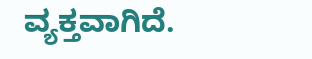ವ್ಯಕ್ತವಾಗಿದೆ.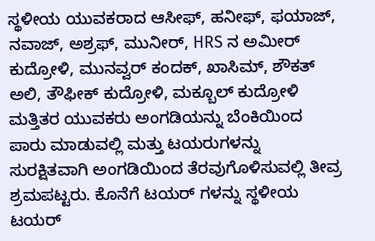ಸ್ಥಳೀಯ ಯುವಕರಾದ ಆಸೀಫ್, ಹನೀಫ್, ಫಯಾಜ್, ನವಾಜ್, ಅಶ್ರಫ್, ಮುನೀರ್, HRS ನ ಅಮೀರ್ ಕುದ್ರೋಳಿ, ಮುನವ್ವರ್ ಕಂದಕ್, ಖಾಸಿಮ್, ಶೌಕತ್ ಅಲಿ, ತೌಫೀಕ್ ಕುದ್ರೋಳಿ, ಮಕ್ಬೂಲ್ ಕುದ್ರೋಳಿ ಮತ್ತಿತರ ಯುವಕರು ಅಂಗಡಿಯನ್ನು ಬೆಂಕಿಯಿಂದ ಪಾರು ಮಾಡುವಲ್ಲಿ ಮತ್ತು ಟಯರುಗಳನ್ನು ಸುರಕ್ಷಿತವಾಗಿ ಅಂಗಡಿಯಿಂದ ತೆರವುಗೊಳಿಸುವಲ್ಲಿ ತೀವ್ರ ಶ್ರಮಪಟ್ಟರು. ಕೊನೆಗೆ ಟಯರ್ ಗಳನ್ನು ಸ್ಥಳೀಯ ಟಯರ್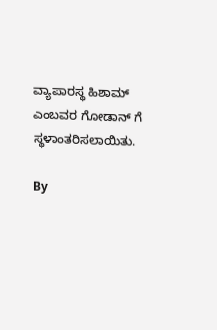ವ್ಯಾಪಾರಸ್ಥ ಹಿಶಾಮ್ ಎಂಬವರ ಗೋಡಾನ್ ಗೆ ಸ್ಥಳಾಂತರಿಸಲಾಯಿತು.

By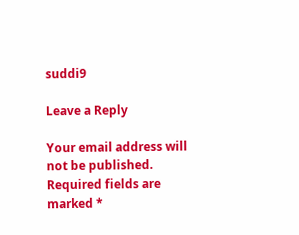suddi9

Leave a Reply

Your email address will not be published. Required fields are marked *